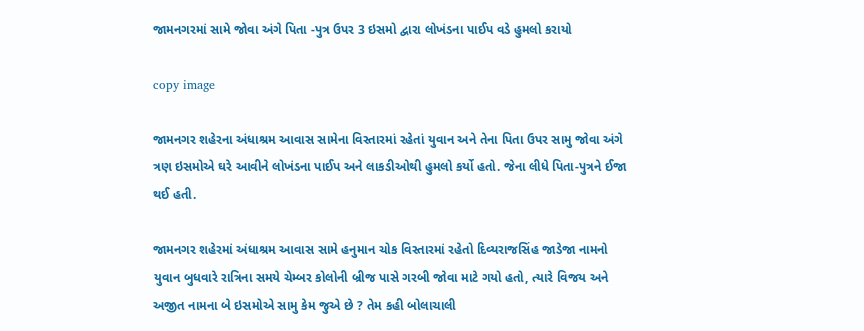જામનગરમાં સામે જોવા અંગે પિતા -પુત્ર ઉપર 3 ઇસમો દ્વારા લોખંડના પાઈપ વડે હુમલો કરાયો

copy image

જામનગર શહેરના અંધાશ્રમ આવાસ સામેના વિસ્તારમાં રહેતાં યુવાન અને તેના પિતા ઉપર સામુ જોવા અંગે ત્રણ ઇસમોએ ઘરે આવીને લોખંડના પાઈપ અને લાકડીઓથી હુમલો કર્યો હતો. જેના લીધે પિતા-પુત્રને ઈજા થઈ હતી.

જામનગર શહેરમાં અંધાશ્રમ આવાસ સામે હનુમાન ચોક વિસ્તારમાં રહેતો દિવ્યરાજસિંહ જાડેજા નામનો યુવાન બુધવારે રાત્રિના સમયે ચેમ્બર કોલોની બ્રીજ પાસે ગરબી જોવા માટે ગયો હતો, ત્યારે વિજય અને અજીત નામના બે ઇસમોએ સામુ કેમ જુએ છે ? તેમ કહી બોલાચાલી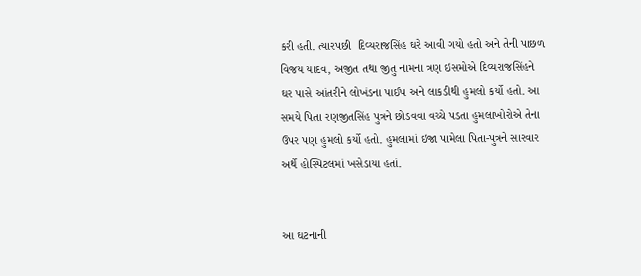કરી હતી. ત્યારપછી  દિવ્યરાજસિંહ ઘરે આવી ગયો હતો અને તેની પાછળ વિજય યાદવ, અજીત તથા જીતુ નામના ત્રણ ઇસમોએ દિવ્યરાજસિંહને ઘર પાસે આંતરીને લોખંડના પાઈપ અને લાકડીથી હુમલો કર્યો હતો. આ સમયે પિતા રણજીતસિંહ પુત્રને છોડવવા વચ્ચે પડતા હુમલાખોરોએ તેના ઉપર પણ હુમલો કર્યો હતો. હુમલામાં ઇજા પામેલા પિતા-પુત્રને સારવાર અર્થે હોસ્પિટલમાં ખસેડાયા હતાં.


આ ઘટનાની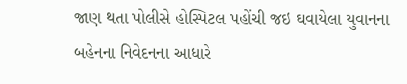જાણ થતા પોલીસે હોસ્પિટલ પહોંચી જઇ ઘવાયેલા યુવાનના બહેનના નિવેદનના આધારે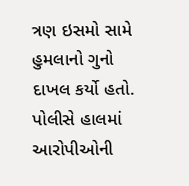ત્રણ ઇસમો સામે હુમલાનો ગુનો દાખલ કર્યો હતો. પોલીસે હાલમાં આરોપીઓની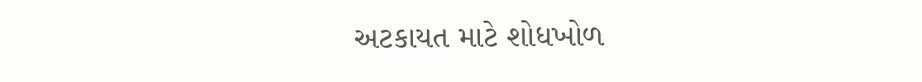અટકાયત માટે શોધખોળ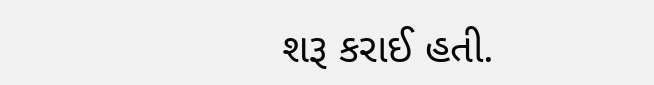શરૂ કરાઈ હતી.